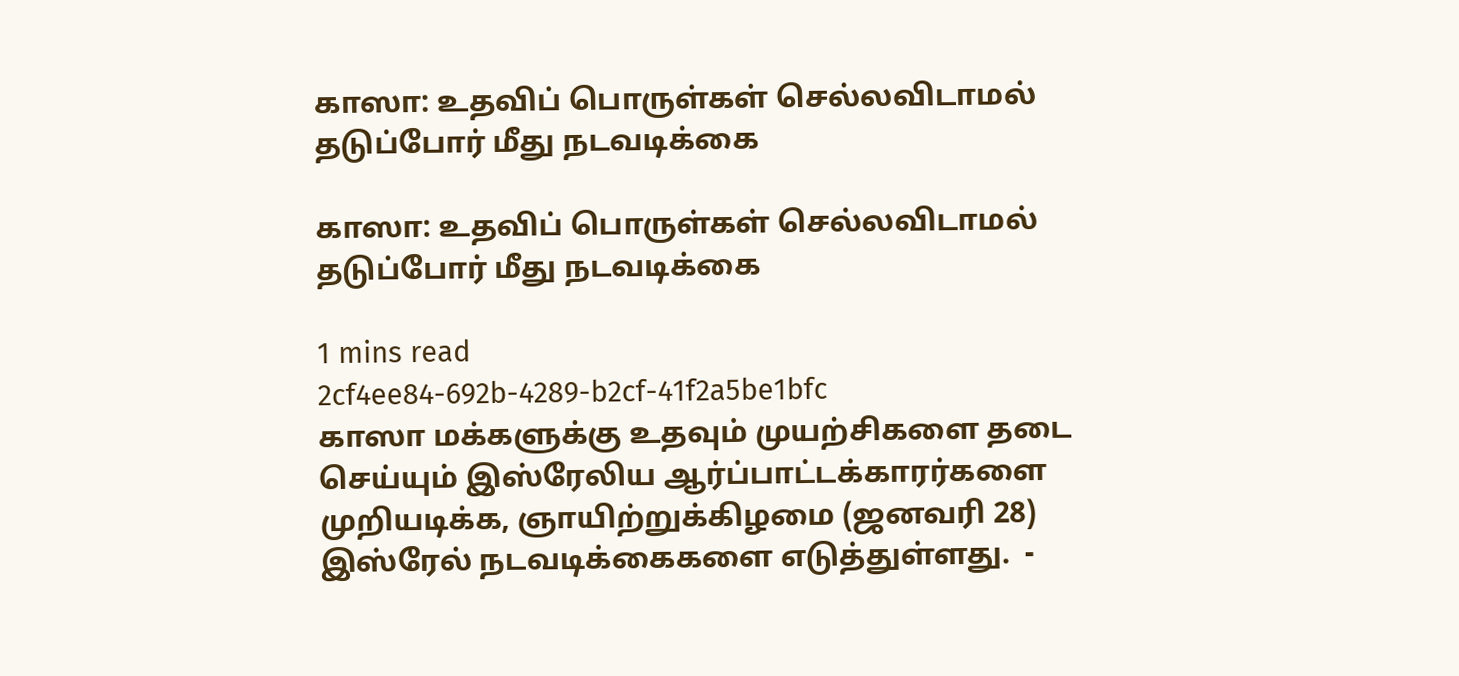காஸா: உதவிப் பொருள்கள் செல்லவிடாமல் தடுப்போர் மீது நடவடிக்கை

காஸா: உதவிப் பொருள்கள் செல்லவிடாமல் தடுப்போர் மீது நடவடிக்கை

1 mins read
2cf4ee84-692b-4289-b2cf-41f2a5be1bfc
காஸா மக்களுக்கு உதவும் முயற்சிகளை தடை செய்யும் இஸ்ரேலிய ஆர்ப்பாட்டக்காரர்களை முறியடிக்க, ஞாயிற்றுக்கிழமை (ஜனவரி 28) இஸ்ரேல் நடவடிக்கைகளை எடுத்துள்ளது.  -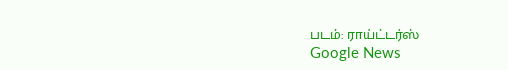படம்: ராய்ட்டர்ஸ்
Google News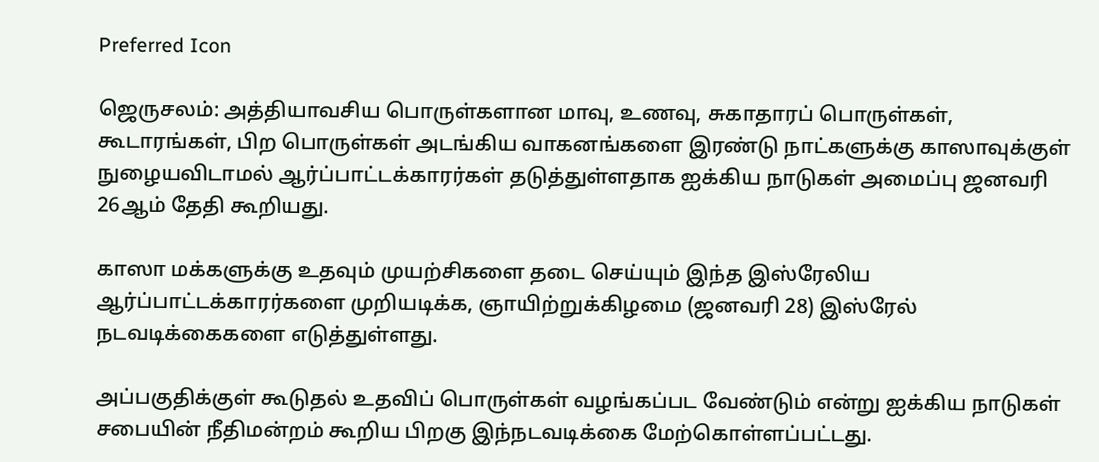Preferred Icon

ஜெருசலம்: அத்தியாவசிய பொருள்களான மாவு, உணவு, சுகாதாரப் பொருள்கள், கூடாரங்கள், பிற பொருள்கள் அடங்கிய வாகனங்களை இரண்டு நாட்களுக்கு காஸாவுக்குள் நுழையவிடாமல் ஆர்ப்பாட்டக்காரர்கள் தடுத்துள்ளதாக ஐக்கிய நாடுகள் அமைப்பு ஜனவரி 26ஆம் தேதி கூறியது.

காஸா மக்களுக்கு உதவும் முயற்சிகளை தடை செய்யும் இந்த இஸ்ரேலிய ஆர்ப்பாட்டக்காரர்களை முறியடிக்க, ஞாயிற்றுக்கிழமை (ஜனவரி 28) இஸ்ரேல் நடவடிக்கைகளை எடுத்துள்ளது.

அப்பகுதிக்குள் கூடுதல் உதவிப் பொருள்கள் வழங்கப்பட வேண்டும் என்று ஐக்கிய நாடுகள் சபையின் நீதிமன்றம் கூறிய பிறகு இந்நடவடிக்கை மேற்கொள்ளப்பட்டது.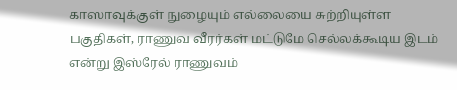காஸாவுக்குள் நுழையும் எல்லையை சுற்றியுள்ள பகுதிகள், ராணுவ வீரர்கள் மட்டுமே செல்லக்கூடிய இடம் என்று இஸ்ரேல் ராணுவம்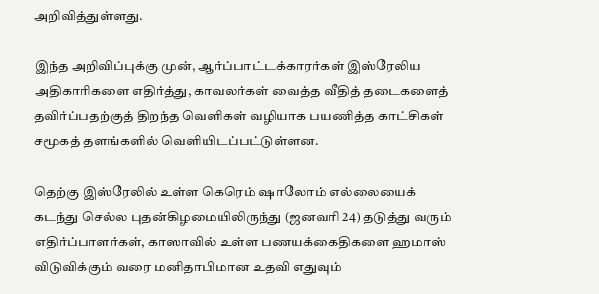அறிவித்துள்ளது.

இந்த அறிவிப்புக்கு முன், ஆர்ப்பாட்டக்காரர்கள் இஸ்ரேலிய அதிகாரிகளை எதிர்த்து, காவலர்கள் வைத்த வீதித் தடைகளைத் தவிர்ப்பதற்குத் திறந்த வெளிகள் வழியாக பயணித்த காட்சிகள் சமூகத் தளங்களில் வெளியிடப்பட்டுள்ளன.

தெற்கு இஸ்ரேலில் உள்ள கெரெம் ஷாலோம் எல்லையைக் கடந்து செல்ல புதன்கிழமையிலிருந்து (ஜனவரி 24) தடுத்து வரும் எதிர்ப்பாளர்கள், காஸாவில் உள்ள பணயக்கைதிகளை ஹமாஸ் விடுவிக்கும் வரை மனிதாபிமான உதவி எதுவும்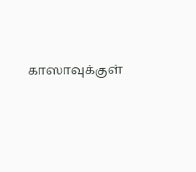காஸாவுக்குள்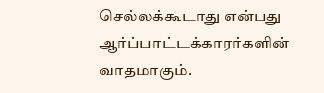செல்லக்கூடாது என்பது ஆர்ப்பாட்டக்காரர்களின் வாதமாகும்.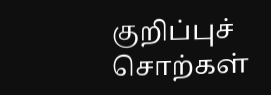குறிப்புச் சொற்கள்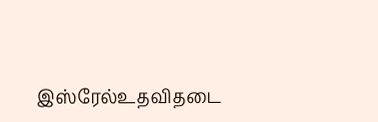இஸ்‌ரேல்உதவிதடை